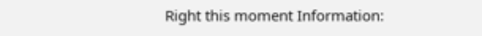Right this moment Information: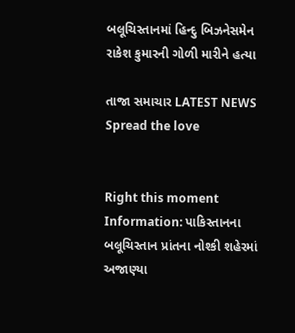બલૂચિસ્તાનમાં હિન્દુ બિઝનેસમેન રાકેશ કુમારની ગોળી મારીને હત્યા

તાજા સમાચાર LATEST NEWS
Spread the love


Right this moment Information: પાકિસ્તાનના બલૂચિસ્તાન પ્રાંતના નોશ્કી શહેરમાં અજાણ્યા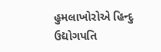હુમલાખોરોએ હિન્દુ ઉદ્યોગપતિ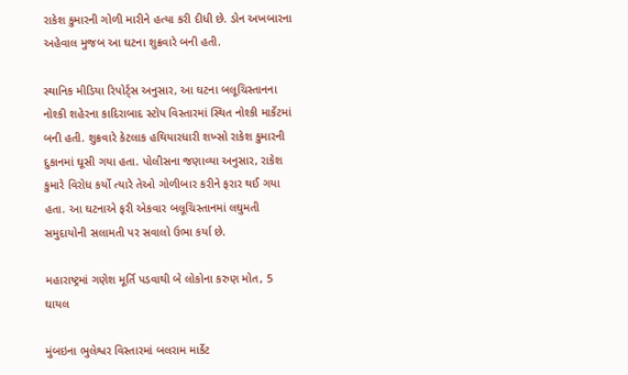રાકેશ કુમારની ગોળી મારીને હત્યા કરી દીધી છે. ડોન અખબારના અહેવાલ મુજબ આ ઘટના શુક્રવારે બની હતી.

સ્થાનિક મીડિયા રિપોર્ટ્સ અનુસાર, આ ઘટના બલૂચિસ્તાનના નોશ્કી શહેરના કાદિરાબાદ સ્ટોપ વિસ્તારમાં સ્થિત નોશ્કી માર્કેટમાં બની હતી. શુક્રવારે કેટલાક હથિયારધારી શખ્સો રાકેશ કુમારની દુકાનમાં ઘૂસી ગયા હતા. પોલીસના જણાવ્યા અનુસાર, રાકેશ કુમારે વિરોધ કર્યો ત્યારે તેઓ ગોળીબાર કરીને ફરાર થઈ ગયા હતા. આ ઘટનાએ ફરી એકવાર બલૂચિસ્તાનમાં લઘુમતી સમુદાયોની સલામતી પર સવાલો ઉભા કર્યા છે.

મહારાષ્ટ્રમાં ગણેશ મૂર્તિ પડવાથી બે લોકોના કરુણ મોત, 5 ઘાયલ

મુંબઇના ભુલેશ્વર વિસ્તારમાં બલરામ માર્કેટ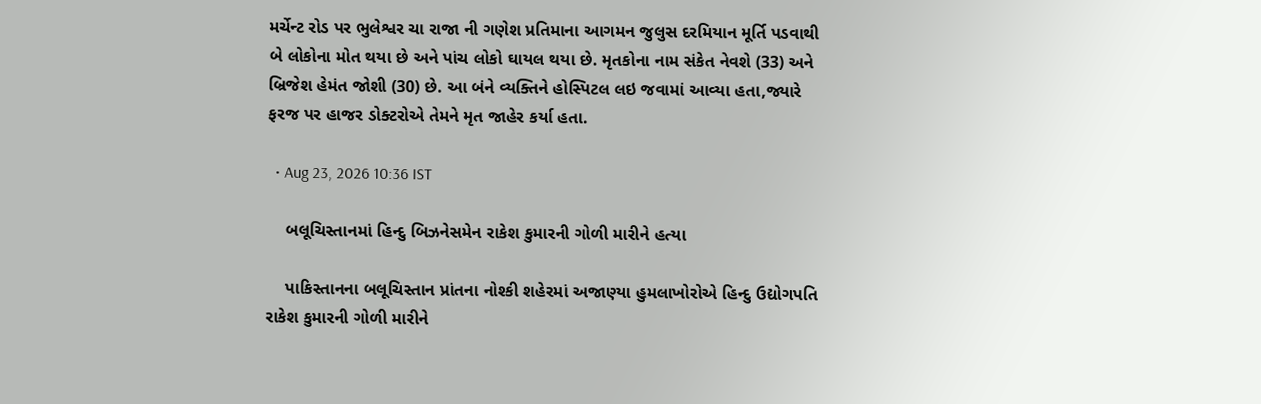મર્ચેન્ટ રોડ પર ભુલેશ્વર ચા રાજા ની ગણેશ પ્રતિમાના આગમન જુલુસ દરમિયાન મૂર્તિ પડવાથી બે લોકોના મોત થયા છે અને પાંચ લોકો ઘાયલ થયા છે. મૃતકોના નામ સંકેત નેવશે (33) અને બ્રિજેશ હેમંત જોશી (30) છે. આ બંને વ્યક્તિને હોસ્પિટલ લઇ જવામાં આવ્યા હતા,જ્યારે ફરજ પર હાજર ડોક્ટરોએ તેમને મૃત જાહેર કર્યા હતા.

  • Aug 23, 2026 10:36 IST

    બલૂચિસ્તાનમાં હિન્દુ બિઝનેસમેન રાકેશ કુમારની ગોળી મારીને હત્યા

    પાકિસ્તાનના બલૂચિસ્તાન પ્રાંતના નોશ્કી શહેરમાં અજાણ્યા હુમલાખોરોએ હિન્દુ ઉદ્યોગપતિ રાકેશ કુમારની ગોળી મારીને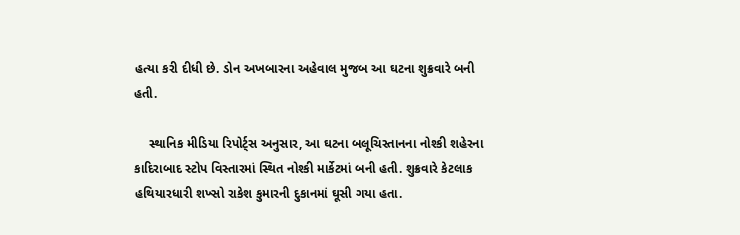હત્યા કરી દીધી છે. ડોન અખબારના અહેવાલ મુજબ આ ઘટના શુક્રવારે બની હતી.

    સ્થાનિક મીડિયા રિપોર્ટ્સ અનુસાર, આ ઘટના બલૂચિસ્તાનના નોશ્કી શહેરના કાદિરાબાદ સ્ટોપ વિસ્તારમાં સ્થિત નોશ્કી માર્કેટમાં બની હતી. શુક્રવારે કેટલાક હથિયારધારી શખ્સો રાકેશ કુમારની દુકાનમાં ઘૂસી ગયા હતા.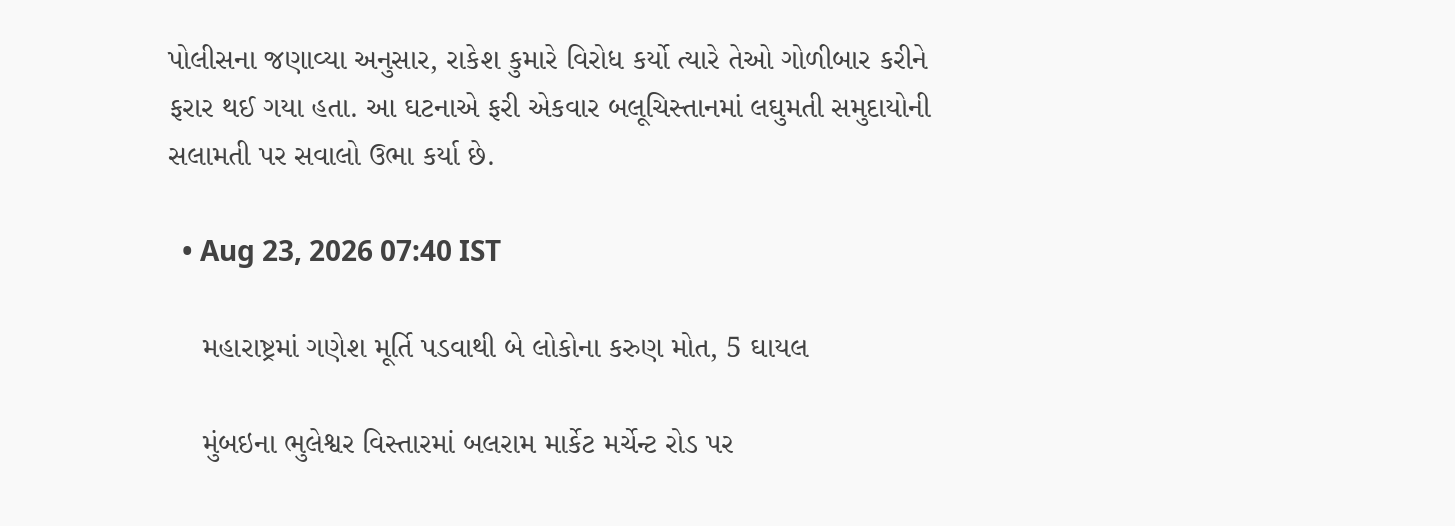પોલીસના જણાવ્યા અનુસાર, રાકેશ કુમારે વિરોધ કર્યો ત્યારે તેઓ ગોળીબાર કરીને ફરાર થઈ ગયા હતા. આ ઘટનાએ ફરી એકવાર બલૂચિસ્તાનમાં લઘુમતી સમુદાયોની સલામતી પર સવાલો ઉભા કર્યા છે.

  • Aug 23, 2026 07:40 IST

    મહારાષ્ટ્રમાં ગણેશ મૂર્તિ પડવાથી બે લોકોના કરુણ મોત, 5 ઘાયલ

    મુંબઇના ભુલેશ્વર વિસ્તારમાં બલરામ માર્કેટ મર્ચેન્ટ રોડ પર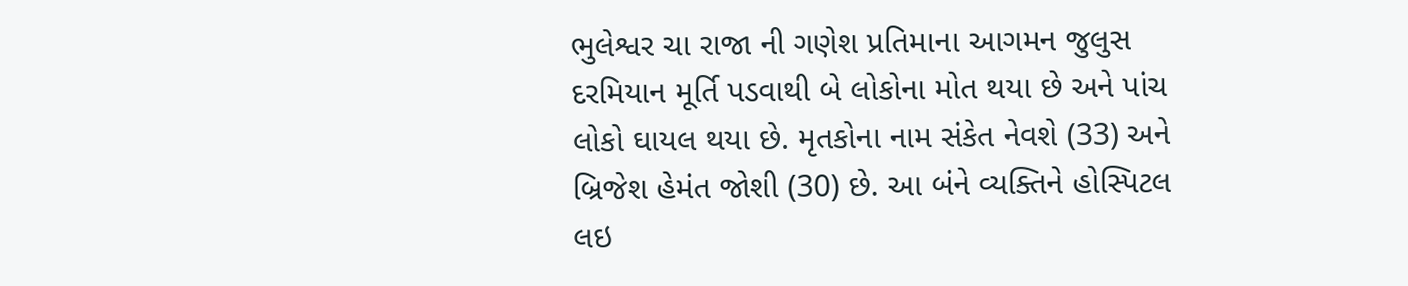ભુલેશ્વર ચા રાજા ની ગણેશ પ્રતિમાના આગમન જુલુસ દરમિયાન મૂર્તિ પડવાથી બે લોકોના મોત થયા છે અને પાંચ લોકો ઘાયલ થયા છે. મૃતકોના નામ સંકેત નેવશે (33) અને બ્રિજેશ હેમંત જોશી (30) છે. આ બંને વ્યક્તિને હોસ્પિટલ લઇ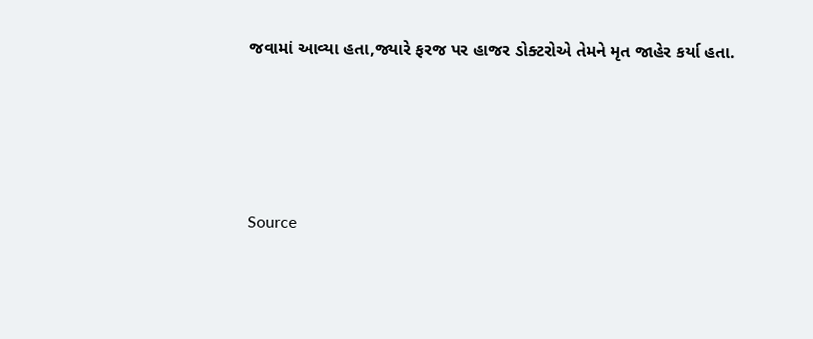જવામાં આવ્યા હતા,જ્યારે ફરજ પર હાજર ડોક્ટરોએ તેમને મૃત જાહેર કર્યા હતા.





Source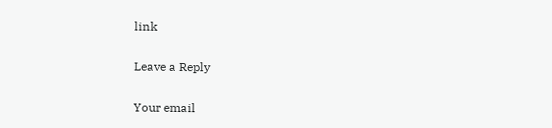link

Leave a Reply

Your email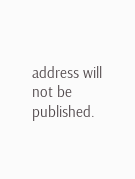address will not be published.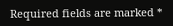Required fields are marked *